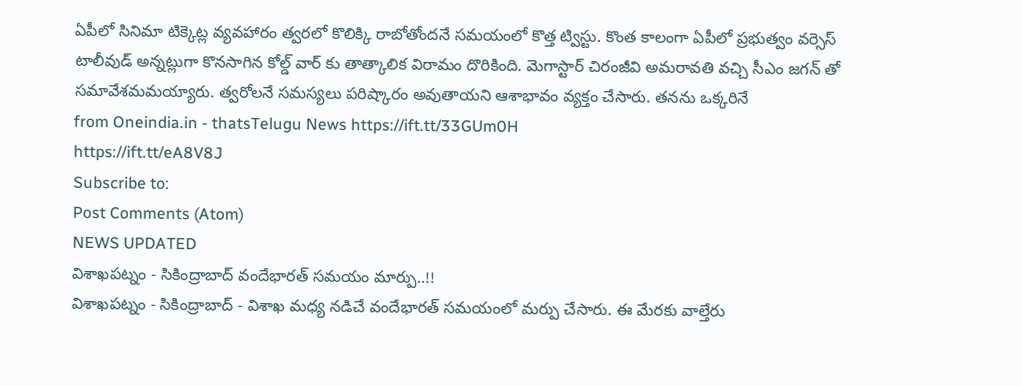ఏపీలో సినిమా టిక్కెట్ల వ్యవహారం త్వరలో కొలిక్కి రాబోతోందనే సమయంలో కొత్త ట్విస్టు. కొంత కాలంగా ఏపీలో ప్రభుత్వం వర్సెస్ టాలీవుడ్ అన్నట్లుగా కొనసాగిన కోల్డ్ వార్ కు తాత్కాలిక విరామం దొరికింది. మెగాస్టార్ చిరంజీవి అమరావతి వచ్చి సీఎం జగన్ తో సమావేశమమయ్యారు. త్వరోలనే సమస్యలు పరిష్కారం అవుతాయని ఆశాభావం వ్యక్తం చేసారు. తనను ఒక్కరినే
from Oneindia.in - thatsTelugu News https://ift.tt/33GUm0H
https://ift.tt/eA8V8J
Subscribe to:
Post Comments (Atom)
NEWS UPDATED
విశాఖపట్నం - సికింద్రాబాద్ వందేభారత్ సమయం మార్పు..!!
విశాఖపట్నం - సికింద్రాబాద్ - విశాఖ మధ్య నడిచే వందేభారత్ సమయంలో మర్పు చేసారు. ఈ మేరకు వాల్తేరు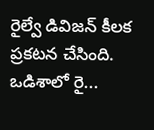రైల్వే డివిజన్ కీలక ప్రకటన చేసింది. ఒడిశాలో రై...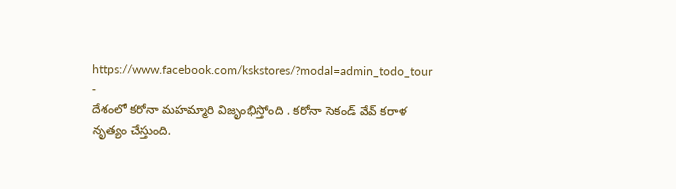https://www.facebook.com/kskstores/?modal=admin_todo_tour
-
దేశంలో కరోనా మహమ్మారి విజృంభిస్తోంది . కరోనా సెకండ్ వేవ్ కరాళ నృత్యం చేస్తుంది.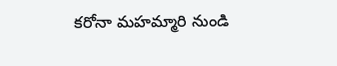కరోనా మహమ్మారి నుండి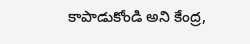కాపాడుకోండి అని కేంద్ర,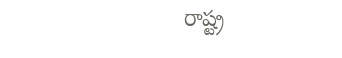రాష్ట్ర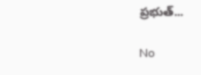ప్రభుత్...

No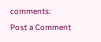comments:
Post a Comment